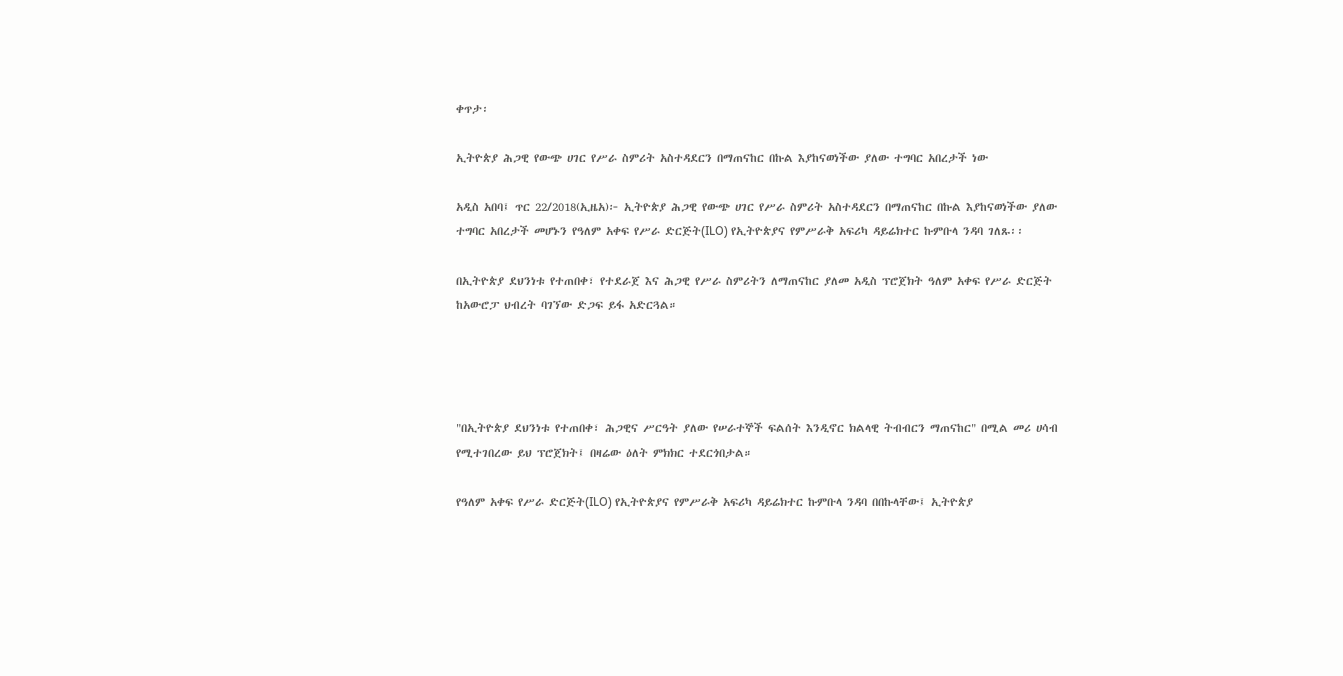ቀጥታ፡

ኢትዮጵያ ሕጋዊ የውጭ ሀገር የሥራ ስምሪት አስተዳደርን በማጠናከር በኩል እያከናወነችው ያለው ተግባር አበረታች ነው

አዲስ አበባ፤ ጥር 22/2018(ኢዜአ)፦ ኢትዮጵያ ሕጋዊ የውጭ ሀገር የሥራ ስምሪት አስተዳደርን በማጠናከር በኩል እያከናወነችው ያለው ተግባር አበረታች መሆኑን የዓለም አቀፍ የሥራ ድርጅት(ILO) የኢትዮጵያና የምሥራቅ አፍሪካ ዳይሬክተር ኩምቡላ ንዳባ ገለጹ፡፡

በኢትዮጵያ ደህንነቱ የተጠበቀ፣ የተደራጀ እና ሕጋዊ የሥራ ስምሪትን ለማጠናከር ያለመ አዲስ ፕሮጀክት ዓለም አቀፍ የሥራ ድርጅት ከአውሮፓ ህብረት ባገኘው ድጋፍ ይፋ አድርጓል።




"በኢትዮጵያ ደህንነቱ የተጠበቀ፣ ሕጋዊና ሥርዓት ያለው የሠራተኞች ፍልሰት እንዲኖር ክልላዊ ትብብርን ማጠናከር" በሚል መሪ ሀሳብ የሚተገበረው ይህ ፕሮጀክት፤ በዛሬው ዕለት ምክክር ተደርጎበታል።

የዓለም አቀፍ የሥራ ድርጅት(ILO) የኢትዮጵያና የምሥራቅ አፍሪካ ዳይሬክተር ኩምቡላ ንዳባ በበኩላቸው፤ ኢትዮጵያ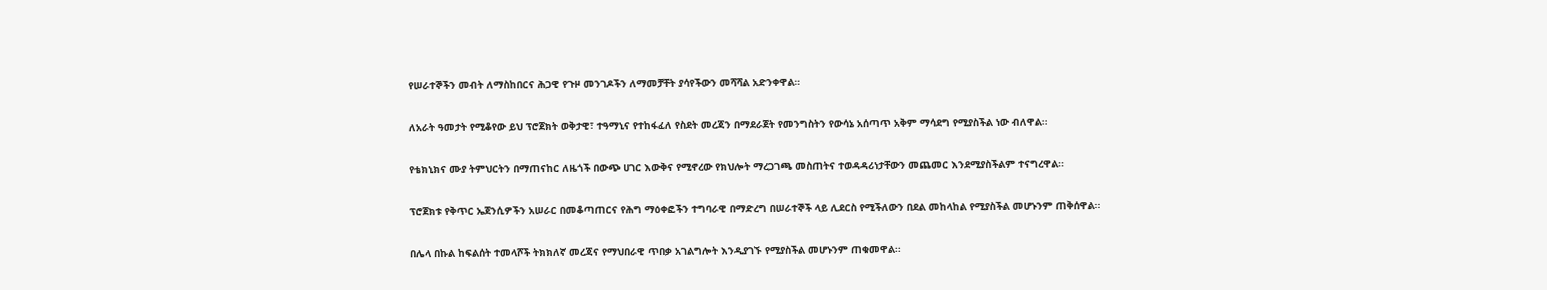የሠራተኞችን መብት ለማስከበርና ሕጋዊ የጉዞ መንገዶችን ለማመቻቸት ያሳየችውን መሻሻል አድንቀዋል።

ለአራት ዓመታት የሚቆየው ይህ ፕሮጀክት ወቅታዊ፣ ተዓማኒና የተከፋፈለ የስደት መረጃን በማደራጀት የመንግስትን የውሳኔ አሰጣጥ አቅም ማሳደግ የሚያስችል ነው ብለዋል፡፡

የቴክኒክና ሙያ ትምህርትን በማጠናከር ለዜጎች በውጭ ሀገር እውቅና የሚኖረው የክህሎት ማረጋገጫ መስጠትና ተወዳዳሪነታቸውን መጨመር እንደሚያስችልም ተናግረዋል፡፡

ፕሮጀክቱ የቅጥር ኤጀንሲዎችን አሠራር በመቆጣጠርና የሕግ ማዕቀፎችን ተግባራዊ በማድረግ በሠራተኞች ላይ ሊደርስ የሚችለውን በደል መከላከል የሚያስችል መሆኑንም ጠቅሰዋል፡፡

በሌላ በኩል ከፍልሰት ተመላሾች ትክክለኛ መረጃና የማህበራዊ ጥበቃ አገልግሎት እንዲያገኙ የሚያስችል መሆኑንም ጠቁመዋል፡፡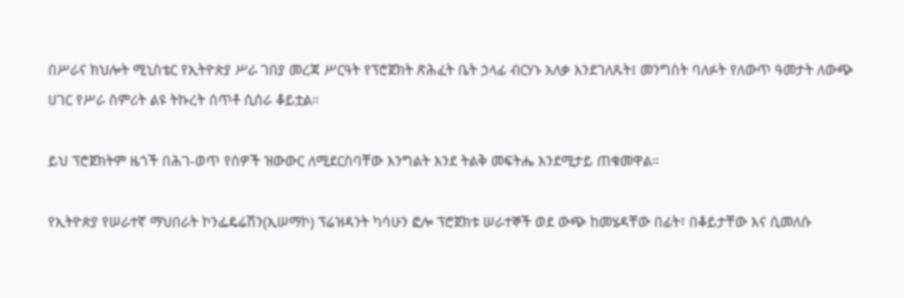በሥራና ክህሎት ሚኒስቴር የኢትዮጵያ ሥራ ገበያ መረጃ ሥርዓት የፕሮጀክት ጽሕፈት ቤት ኃላፊ ብርሃኑ አለቃ እንደገለጹት፤ መንግስት ባለፉት የለውጥ ዓመታት ለውጭ ሀገር የሥራ ስምሪት ልዩ ትኩረት ሰጥቶ ሲሰራ ቆይቷል።

ይህ ፕሮጀክትም ዜጎች በሕገ-ወጥ የሰዎች ዝውውር ለሚደርስባቸው እንግልት እንደ ትልቅ መፍትሔ እንደሚታይ ጠቁመዋል።

የኢትዮጵያ የሠራተኛ ማህበራት ኮንፌዴሬሽን(ኢሠማኮ) ፕሬዝዳንት ካሳሁን ፎሎ ፕሮጀክቱ ሠራተኞች ወደ ውጭ ከመሄዳቸው በፊት፣ በቆይታቸው እና ሲመለሱ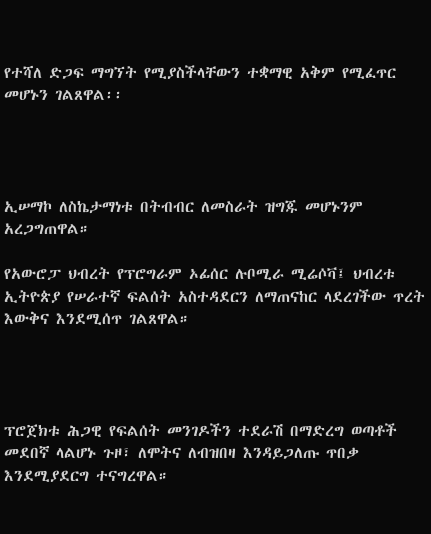የተሻለ ድጋፍ ማግኘት የሚያስችላቸውን ተቋማዊ አቅም የሚፈጥር መሆኑን ገልጸዋል፡፡




ኢሠማኮ ለስኬታማነቱ በትብብር ለመስራት ዝግጁ መሆኑንም አረጋግጠዋል።

የአውሮፓ ህብረት የፕሮግራም ኦፊሰር ሉቦሚራ ሚሬሶቫ፤ ህብረቱ ኢትዮጵያ የሠራተኛ ፍልሰት አስተዳደርን ለማጠናከር ላደረገችው ጥረት እውቅና እንደሚሰጥ ገልጸዋል።




ፕሮጀክቱ ሕጋዊ የፍልሰት መንገዶችን ተደራሽ በማድረግ ወጣቶች መደበኛ ላልሆኑ ጉዞ፣ ለሞትና ለብዝበዛ እንዳይጋለጡ ጥበቃ እንደሚያደርግ ተናግረዋል።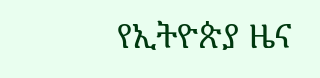የኢትዮጵያ ዜና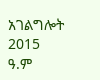አገልግሎት
2015
ዓ.ም